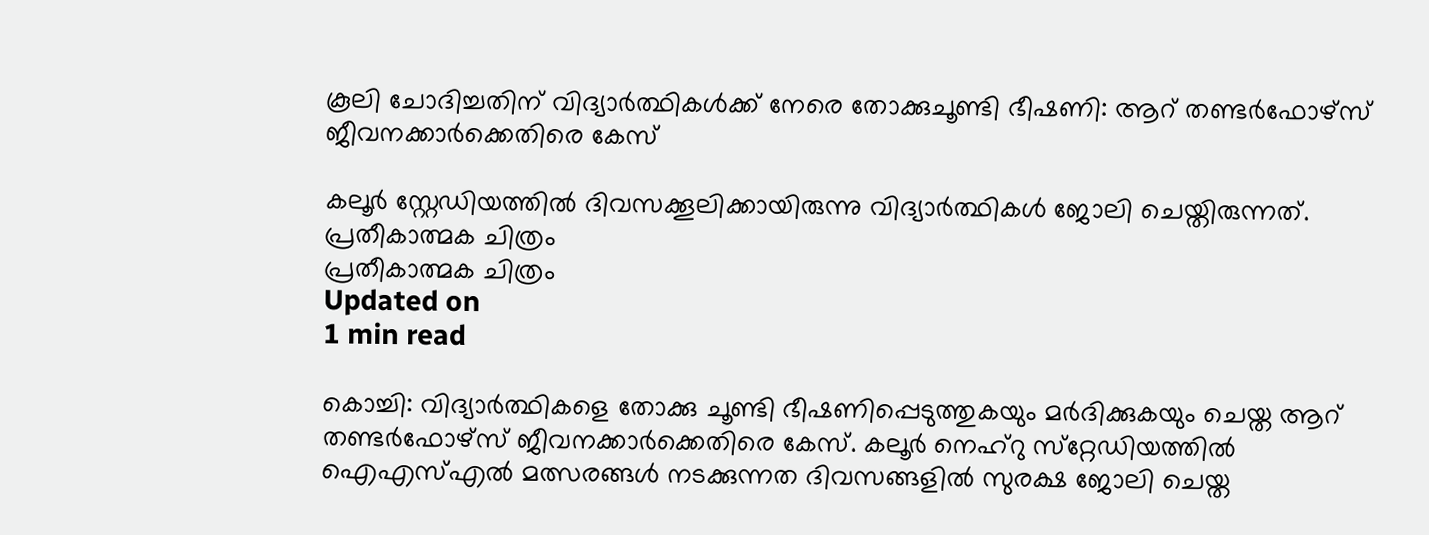കൂലി ചോദിച്ചതിന് വിദ്യാര്‍ത്ഥികള്‍ക്ക് നേരെ തോക്കുചൂണ്ടി ഭീഷണി: ആറ് തണ്ടര്‍ഫോഴ്‌സ് ജീവനക്കാര്‍ക്കെതിരെ കേസ്

കലൂര്‍ സ്റ്റേഡിയത്തില്‍ ദിവസക്കൂലിക്കായിരുന്നു വിദ്യാര്‍ത്ഥികള്‍ ജോലി ചെയ്തിരുന്നത്.
പ്രതീകാത്മക ചിത്രം
പ്രതീകാത്മക ചിത്രം
Updated on
1 min read

കൊച്ചി: വിദ്യാര്‍ത്ഥികളെ തോക്കു ചൂണ്ടി ഭീഷണിപ്പെടുത്തുകയും മര്‍ദിക്കുകയും ചെയ്ത ആറ് തണ്ടര്‍ഫോഴ്‌സ് ജീവനക്കാര്‍ക്കെതിരെ കേസ്. കലൂര്‍ നെഹ്‌റു സ്‌റ്റേഡിയത്തില്‍ ഐഎസ്എല്‍ മത്സരങ്ങള്‍ നടക്കുന്നത ദിവസങ്ങളില്‍ സുരക്ഷ ജോലി ചെയ്ത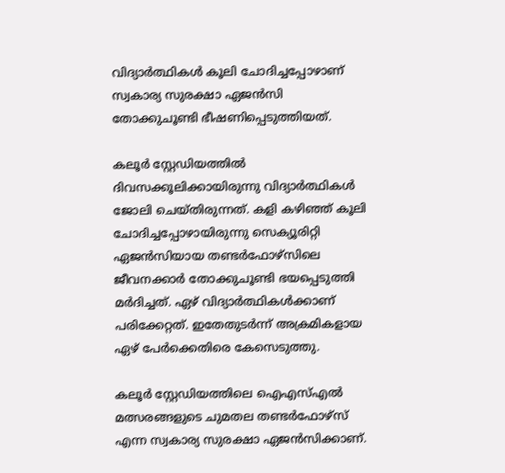വിദ്യാര്‍ത്ഥികള്‍ കൂലി ചോദിച്ചപ്പോഴാണ് സ്വകാര്യ സുരക്ഷാ ഏജന്‍സി തോക്കുചൂണ്ടി ഭീഷണിപ്പെടുത്തിയത്.

കലൂര്‍ സ്റ്റേഡിയത്തില്‍ ദിവസക്കൂലിക്കായിരുന്നു വിദ്യാര്‍ത്ഥികള്‍ ജോലി ചെയ്തിരുന്നത്. കളി കഴിഞ്ഞ് കൂലി ചോദിച്ചപ്പോഴായിരുന്നു സെക്യൂരിറ്റി ഏജന്‍സിയായ തണ്ടര്‍ഫോഴ്‌സിലെ ജീവനക്കാര്‍ തോക്കുചൂണ്ടി ഭയപ്പെടുത്തി മര്‍ദിച്ചത്. ഏഴ് വിദ്യാര്‍ത്ഥികള്‍ക്കാണ് പരിക്കേറ്റത്. ഇതേതുടര്‍ന്ന് അക്രമികളായ ഏഴ് പേര്‍ക്കെതിരെ കേസെടുത്തു.

കലൂര്‍ സ്റ്റേഡിയത്തിലെ ഐഎസ്എല്‍ മത്സരങ്ങളുടെ ചുമതല തണ്ടര്‍ഫോഴ്‌സ് എന്ന സ്വകാര്യ സുരക്ഷാ ഏജന്‍സിക്കാണ്.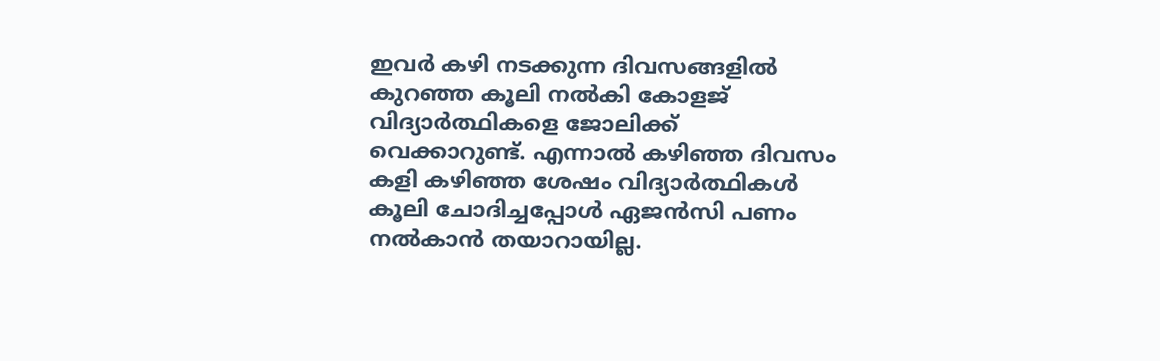ഇവര്‍ കഴി നടക്കുന്ന ദിവസങ്ങളില്‍ കുറഞ്ഞ കൂലി നല്‍കി കോളജ് വിദ്യാര്‍ത്ഥികളെ ജോലിക്ക് വെക്കാറുണ്ട്. എന്നാല്‍ കഴിഞ്ഞ ദിവസം കളി കഴിഞ്ഞ ശേഷം വിദ്യാര്‍ത്ഥികള്‍ കൂലി ചോദിച്ചപ്പോള്‍ ഏജന്‍സി പണം നല്‍കാന്‍ തയാറായില്ല.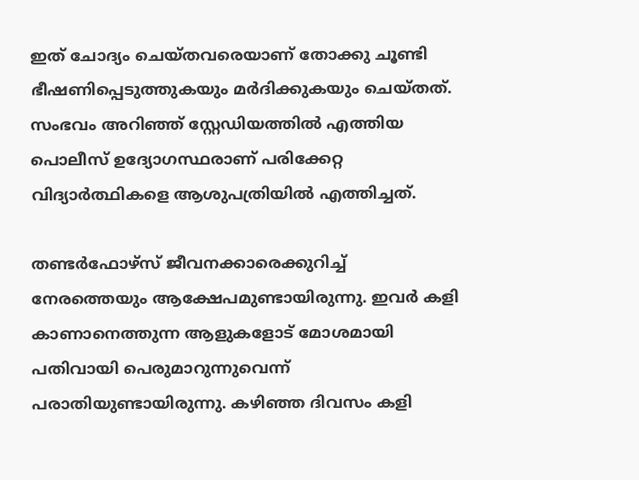ഇത് ചോദ്യം ചെയ്തവരെയാണ് തോക്കു ചൂണ്ടി ഭീഷണിപ്പെടുത്തുകയും മര്‍ദിക്കുകയും ചെയ്തത്. സംഭവം അറിഞ്ഞ് സ്റ്റേഡിയത്തില്‍ എത്തിയ പൊലീസ് ഉദ്യോഗസ്ഥരാണ് പരിക്കേറ്റ വിദ്യാര്‍ത്ഥികളെ ആശുപത്രിയില്‍ എത്തിച്ചത്.

തണ്ടര്‍ഫോഴ്‌സ് ജീവനക്കാരെക്കുറിച്ച് നേരത്തെയും ആക്ഷേപമുണ്ടായിരുന്നു. ഇവര്‍ കളി കാണാനെത്തുന്ന ആളുകളോട് മോശമായി പതിവായി പെരുമാറുന്നുവെന്ന് പരാതിയുണ്ടായിരുന്നു. കഴിഞ്ഞ ദിവസം കളി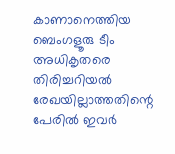കാണാനെത്തിയ ബെംഗളൂരു ടീം അധികൃതരെ തിരിച്ചറിയല്‍ രേഖയില്ലാത്തതിന്റെ പേരില്‍ ഇവര്‍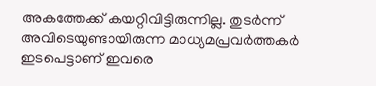അകത്തേക്ക് കയറ്റിവിട്ടിരുന്നില്ല. തുടര്‍ന്ന് അവിടെയുണ്ടായിരുന്ന മാധ്യമപ്രവര്‍ത്തകര്‍ ഇടപെട്ടാണ് ഇവരെ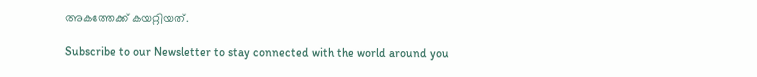അകത്തേക്ക് കയറ്റിയത്.

Subscribe to our Newsletter to stay connected with the world around you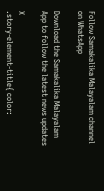Follow Samakalika Malayalam channel on WhatsApp

Download the Samakalika Malayalam App to follow the latest news updates

X
.story-element-title{ color: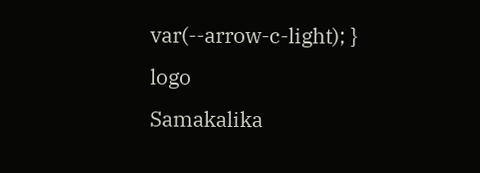var(--arrow-c-light); }
logo
Samakalika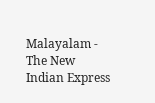Malayalam - The New Indian Express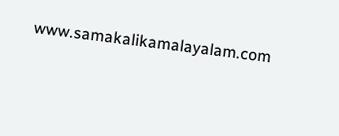www.samakalikamalayalam.com